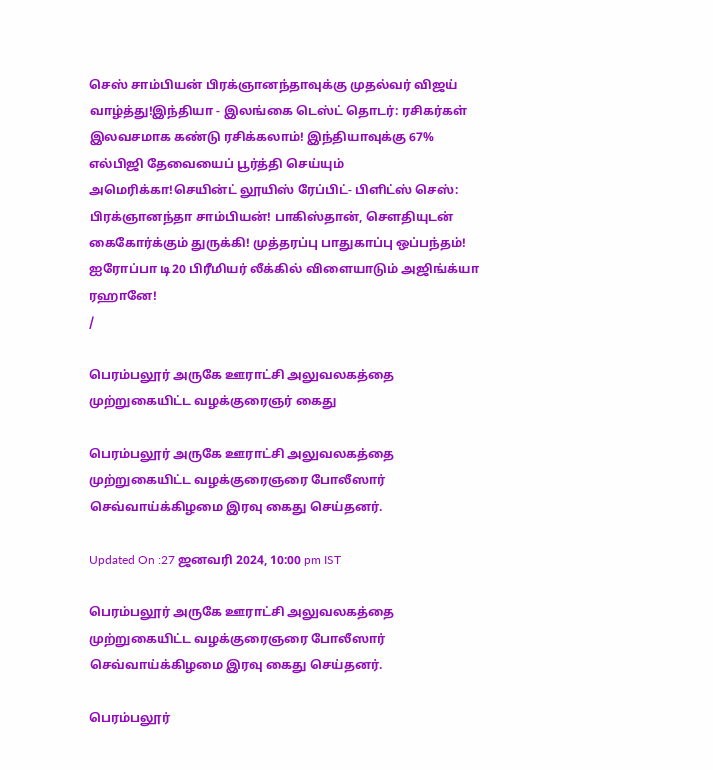செஸ் சாம்பியன் பிரக்ஞானந்தாவுக்கு முதல்வர் விஜய் வாழ்த்து!இந்தியா - இலங்கை டெஸ்ட் தொடர்: ரசிகர்கள் இலவசமாக கண்டு ரசிக்கலாம்! இந்தியாவுக்கு 67% எல்பிஜி தேவையைப் பூர்த்தி செய்யும் அமெரிக்கா!செயின்ட் லூயிஸ் ரேப்பிட்- பிளிட்ஸ் செஸ்: பிரக்ஞானந்தா சாம்பியன்! பாகிஸ்தான், சௌதியுடன் கைகோர்க்கும் துருக்கி! முத்தரப்பு பாதுகாப்பு ஒப்பந்தம்! ஐரோப்பா டி20 பிரீமியர் லீக்கில் விளையாடும் அஜிங்க்யா ரஹானே!
/

பெரம்பலூர் அருகே ஊராட்சி அலுவலகத்தை முற்றுகையிட்ட வழக்குரைஞர் கைது

பெரம்பலூர் அருகே ஊராட்சி அலுவலகத்தை முற்றுகையிட்ட வழக்குரைஞரை போலீஸார் செவ்வாய்க்கிழமை இரவு கைது செய்தனர்.

Updated On :27 ஜனவரி 2024, 10:00 pm IST

பெரம்பலூர் அருகே ஊராட்சி அலுவலகத்தை முற்றுகையிட்ட வழக்குரைஞரை போலீஸார் செவ்வாய்க்கிழமை இரவு கைது செய்தனர்.

பெரம்பலூர்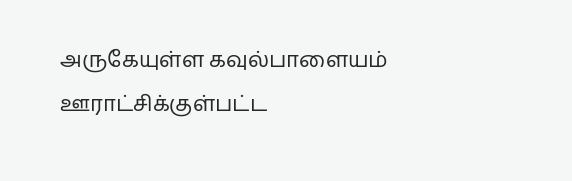அருகேயுள்ள கவுல்பாளையம் ஊராட்சிக்குள்பட்ட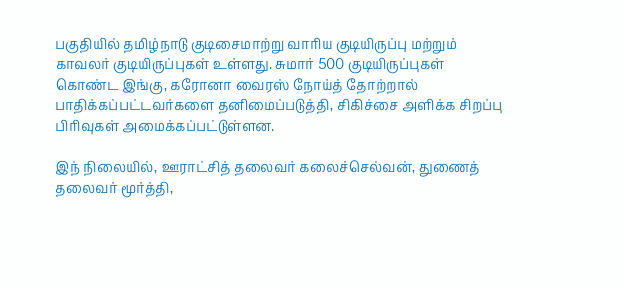பகுதியில் தமிழ்நாடு குடிசைமாற்று வாரிய குடியிருப்பு மற்றும் காவலர் குடியிருப்புகள் உள்ளது. சுமார் 500 குடியிருப்புகள் கொண்ட இங்கு, கரோனா வைரஸ் நோய்த் தோற்றால் பாதிக்கப்பட்டவர்களை தனிமைப்படுத்தி, சிகிச்சை அளிக்க சிறப்பு பிரிவுகள் அமைக்கப்பட்டுள்ளன.

இந் நிலையில், ஊராட்சித் தலைவர் கலைச்செல்வன், துணைத் தலைவர் மூர்த்தி,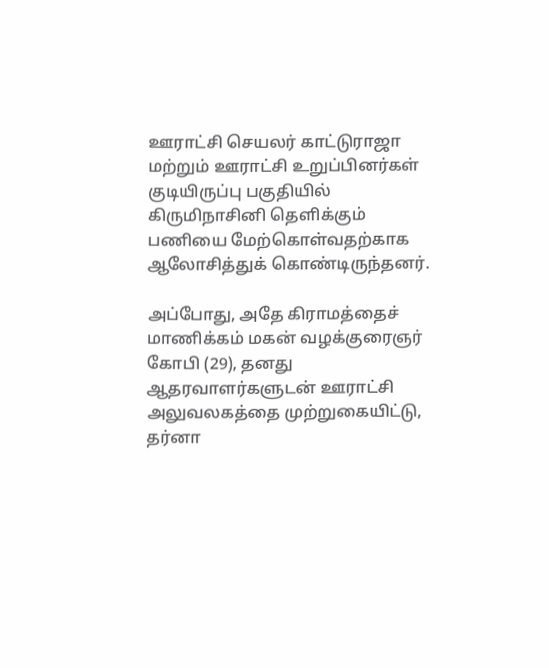ஊராட்சி செயலர் காட்டுராஜா மற்றும் ஊராட்சி உறுப்பினர்கள் குடியிருப்பு பகுதியில் கிருமிநாசினி தெளிக்கும் பணியை மேற்கொள்வதற்காக ஆலோசித்துக் கொண்டிருந்தனர்.

அப்போது, அதே கிராமத்தைச் மாணிக்கம் மகன் வழக்குரைஞர் கோபி (29), தனது ஆதரவாளர்களுடன் ஊராட்சி அலுவலகத்தை முற்றுகையிட்டு, தர்னா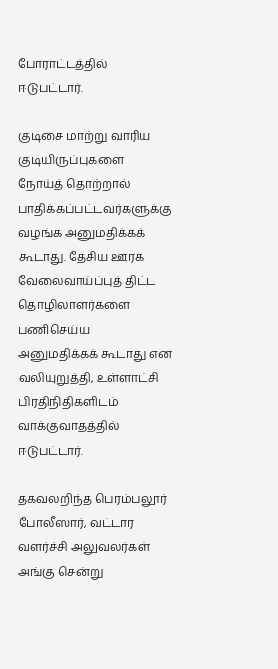போராட்டத்தில் ஈடுபட்டார்.

குடிசை மாற்று வாரிய குடியிருப்புகளை நோய்த் தொற்றால் பாதிக்கப்பட்டவர்களுக்கு வழங்க அனுமதிக்கக் கூடாது. தேசிய ஊரக வேலைவாய்ப்புத் திட்ட தொழிலாளர்களை பணிசெய்ய அனுமதிக்கக் கூடாது என வலியுறுத்தி, உள்ளாட்சி பிரதிநிதிகளிடம் வாக்குவாதத்தில் ஈடுபட்டார்.

தகவலறிந்த பெரம்பலூர் போலீஸார், வட்டார வளர்ச்சி அலுவலர்கள் அங்கு சென்று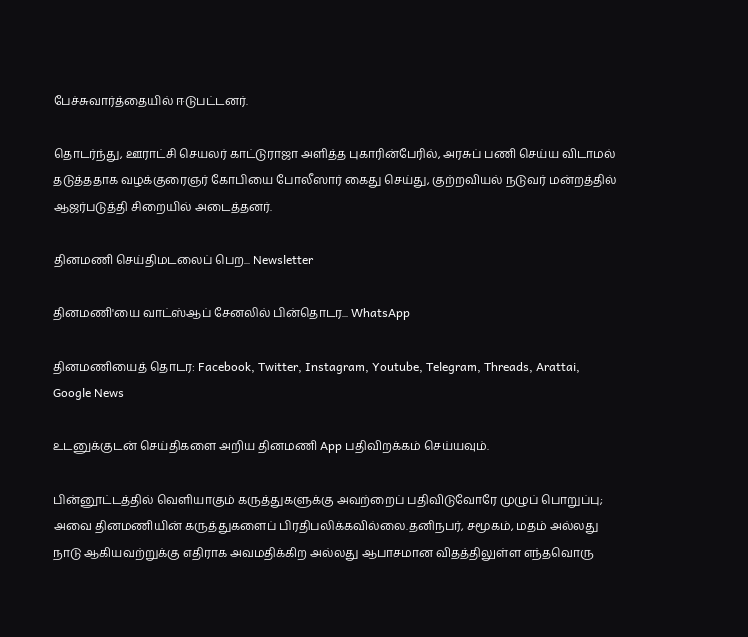பேச்சுவார்த்தையில் ஈடுபட்டனர்.

தொடர்ந்து, ஊராட்சி செயலர் காட்டுராஜா அளித்த புகாரின்பேரில், அரசுப் பணி செய்ய விடாமல் தடுத்ததாக வழக்குரைஞர் கோபியை போலீஸார் கைது செய்து, குற்றவியல் நடுவர் மன்றத்தில் ஆஜர்படுத்தி சிறையில் அடைத்தனர்.

தினமணி செய்திமடலைப் பெற... Newsletter

தினமணி'யை வாட்ஸ்ஆப் சேனலில் பின்தொடர... WhatsApp

தினமணியைத் தொடர: Facebook, Twitter, Instagram, Youtube, Telegram, Threads, Arattai, Google News

உடனுக்குடன் செய்திகளை அறிய தினமணி App பதிவிறக்கம் செய்யவும்.

பின்னூட்டத்தில் வெளியாகும் கருத்துகளுக்கு அவற்றைப் பதிவிடுவோரே முழுப் பொறுப்பு; அவை தினமணியின் கருத்துகளைப் பிரதிபலிக்கவில்லை.தனிநபர், சமூகம், மதம் அல்லது நாடு ஆகியவற்றுக்கு எதிராக அவமதிக்கிற அல்லது ஆபாசமான விதத்திலுள்ள எந்தவொரு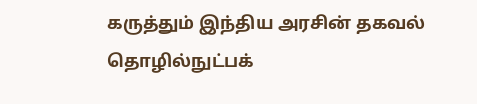கருத்தும் இந்திய அரசின் தகவல் தொழில்நுட்பக்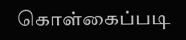கொள்கைப்படி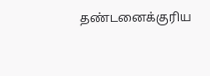தண்டனைக்குரிய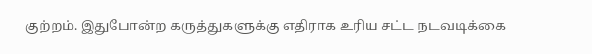குற்றம். இதுபோன்ற கருத்துகளுக்கு எதிராக உரிய சட்ட நடவடிக்கை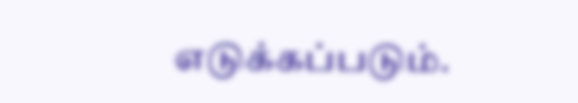எடுக்கப்படும்.